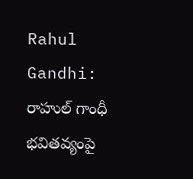Rahul Gandhi: రాహుల్ గాంధీ భవితవ్యంపై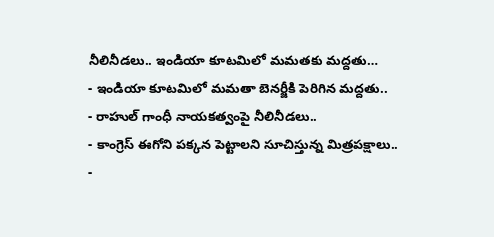నీలినీడలు.. ఇండియా కూటమిలో మమతకు మద్దతు…
- ఇండియా కూటమిలో మమతా బెనర్జీకి పెరిగిన మద్దతు..
- రాహుల్ గాంధీ నాయకత్వంపై నీలినీడలు..
- కాంగ్రెస్ ఈగోని పక్కన పెట్టాలని సూచిస్తున్న మిత్రపక్షాలు..
-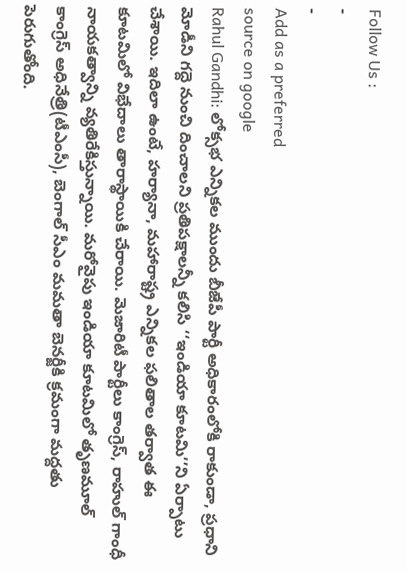Follow Us :
-
-
Add as a preferred
source on google
Rahul Gandhi: లోక్సభ ఎన్నికల ముందు బీజేపీ పార్టీ అధికారంలోకి రాకుండా, ప్రధాని మోడీని గద్దె నుంచి దించాలని ప్రతిపక్షాలన్నీ కలిసి ‘‘ఇండియా కూటమి’’ని ఏర్పాటు చేశాయి. ఇదిలా ఉంటే, హర్యానా, మహారాష్ట్ర ఎన్నికల ఫలితాల తర్వాత ఈ కూటమిలో విభేదాలు తారాస్థాయికి చేరాయి. మెజారిటీ పార్టీలు కాంగ్రెస్, రాహుల్ గాంధీ నాయకత్వాన్ని వ్యతిరేకిస్తున్నాయి. మరోవైపు ఇండియా కూటమిలో తృణమూల్ కాంగ్రెస్ అధినేత్రి(టీఎంసీ), బెంగాల్ సీఎం మమతా బెనర్జీకి క్రమంగా మద్దతు పెరుగుతోంది.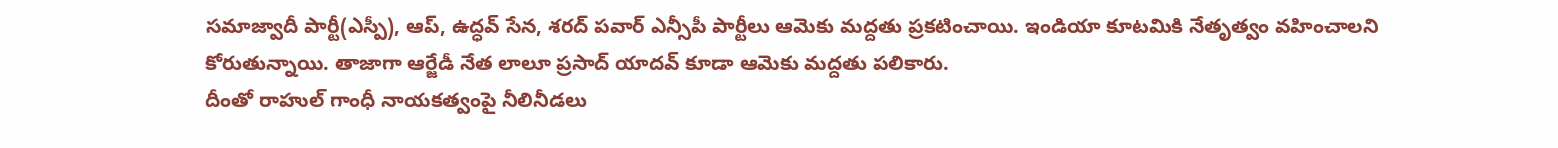సమాజ్వాదీ పార్టీ(ఎస్పీ), ఆప్, ఉద్ధవ్ సేన, శరద్ పవార్ ఎన్సీపీ పార్టీలు ఆమెకు మద్దతు ప్రకటించాయి. ఇండియా కూటమికి నేతృత్వం వహించాలని కోరుతున్నాయి. తాజాగా ఆర్జేడీ నేత లాలూ ప్రసాద్ యాదవ్ కూడా ఆమెకు మద్దతు పలికారు.
దీంతో రాహుల్ గాంధీ నాయకత్వంపై నీలినీడలు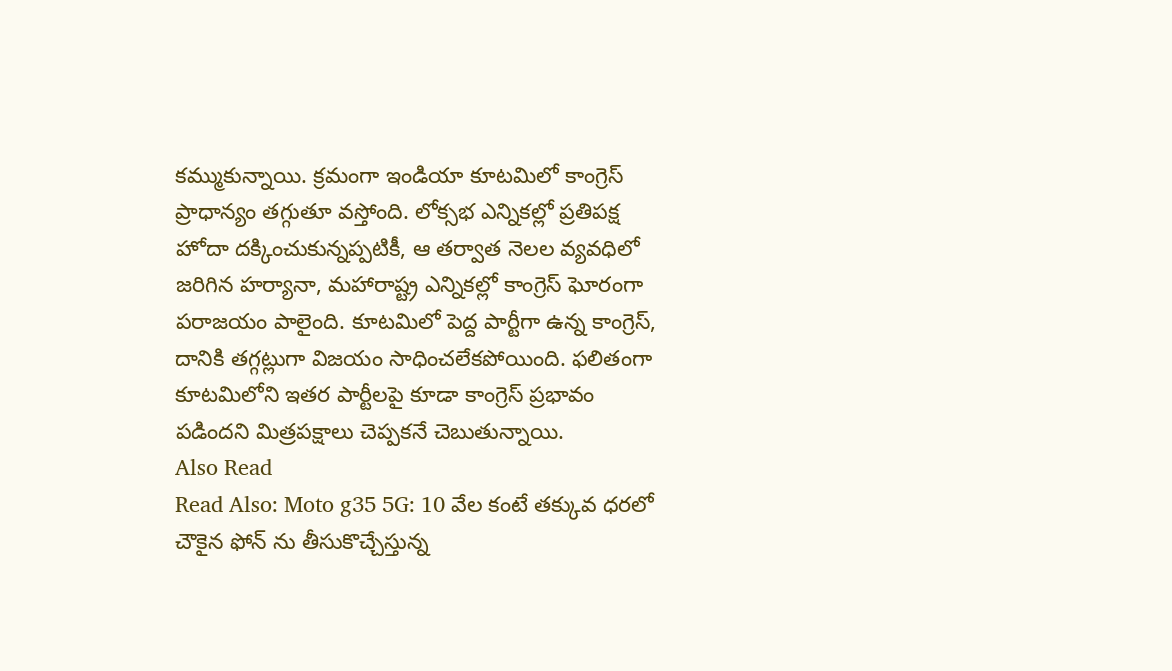కమ్ముకున్నాయి. క్రమంగా ఇండియా కూటమిలో కాంగ్రెస్ ప్రాధాన్యం తగ్గుతూ వస్తోంది. లోక్సభ ఎన్నికల్లో ప్రతిపక్ష హోదా దక్కించుకున్నప్పటికీ, ఆ తర్వాత నెలల వ్యవధిలో జరిగిన హర్యానా, మహారాష్ట్ర ఎన్నికల్లో కాంగ్రెస్ ఘోరంగా పరాజయం పాలైంది. కూటమిలో పెద్ద పార్టీగా ఉన్న కాంగ్రెస్, దానికి తగ్గట్లుగా విజయం సాధించలేకపోయింది. ఫలితంగా కూటమిలోని ఇతర పార్టీలపై కూడా కాంగ్రెస్ ప్రభావం పడిందని మిత్రపక్షాలు చెప్పకనే చెబుతున్నాయి.
Also Read
Read Also: Moto g35 5G: 10 వేల కంటే తక్కువ ధరలో చౌకైన ఫోన్ ను తీసుకొచ్చేస్తున్న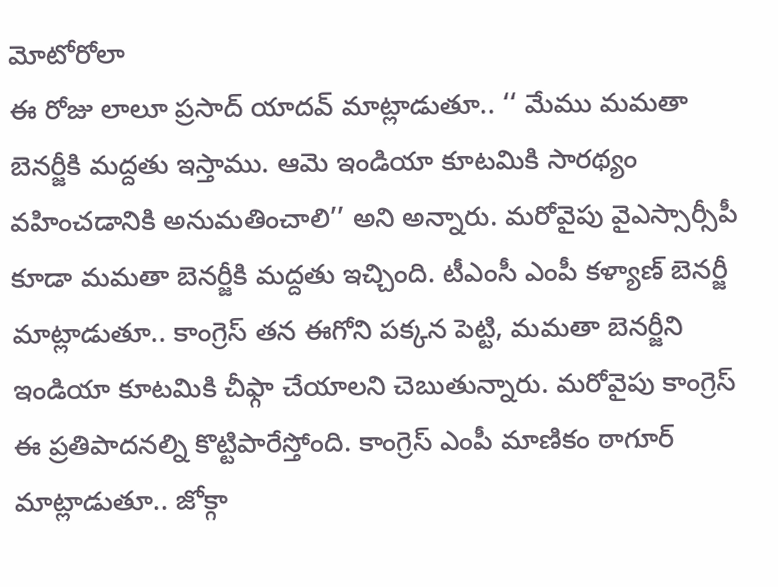మోటోరోలా
ఈ రోజు లాలూ ప్రసాద్ యాదవ్ మాట్లాడుతూ.. ‘‘ మేము మమతా బెనర్జీకి మద్దతు ఇస్తాము. ఆమె ఇండియా కూటమికి సారథ్యం వహించడానికి అనుమతించాలి’’ అని అన్నారు. మరోవైపు వైఎస్సార్సీపీ కూడా మమతా బెనర్జీకి మద్దతు ఇచ్చింది. టీఎంసీ ఎంపీ కళ్యాణ్ బెనర్జీ మాట్లాడుతూ.. కాంగ్రెస్ తన ఈగోని పక్కన పెట్టి, మమతా బెనర్జీని ఇండియా కూటమికి చీఫ్గా చేయాలని చెబుతున్నారు. మరోవైపు కాంగ్రెస్ ఈ ప్రతిపాదనల్ని కొట్టిపారేస్తోంది. కాంగ్రెస్ ఎంపీ మాణికం ఠాగూర్ మాట్లాడుతూ.. జోక్గా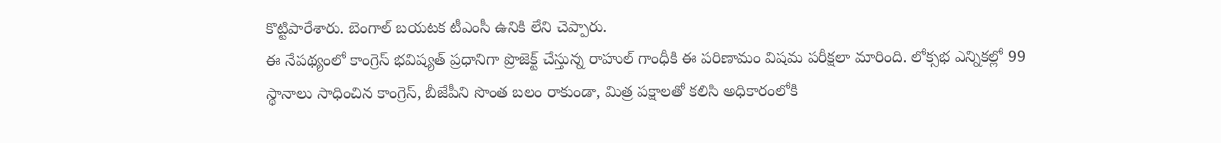కొట్టిపారేశారు. బెంగాల్ బయటక టీఎంసీ ఉనికి లేని చెప్పారు.
ఈ నేపథ్యంలో కాంగ్రెస్ భవిష్యత్ ప్రధానిగా ప్రొజెక్ట్ చేస్తున్న రాహుల్ గాంధీకి ఈ పరిణామం విషమ పరీక్షలా మారింది. లోక్సభ ఎన్నికల్లో 99 స్థానాలు సాధించిన కాంగ్రెస్, బీజేపీని సొంత బలం రాకుండా, మిత్ర పక్షాలతో కలిసి అధికారంలోకి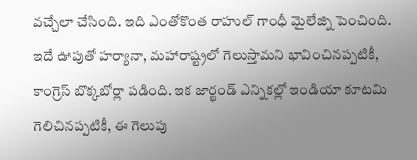వచ్చేలా చేసింది. ఇది ఎంతోకొంత రాహుల్ గాంధీ మైలేజ్ని పెంచింది. ఇదే ఊపుతో హర్యానా, మహారాష్ట్రలో గెలుస్తామని భావించినప్పటికీ, కాంగ్రెస్ బొక్కబోర్లా పడింది. ఇక జార్ఖండ్ ఎన్నికల్లో ఇండియా కూటమి గెలిచినప్పటికీ, ఈ గెలుపు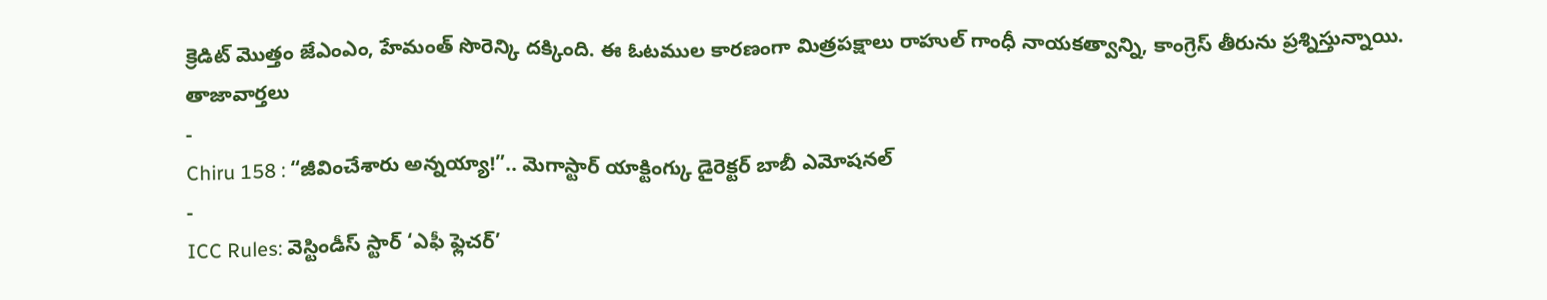క్రెడిట్ మొత్తం జేఎంఎం, హేమంత్ సొరెన్కి దక్కింది. ఈ ఓటముల కారణంగా మిత్రపక్షాలు రాహుల్ గాంధీ నాయకత్వాన్ని, కాంగ్రెస్ తీరును ప్రశ్నిస్తున్నాయి.
తాజావార్తలు
-
Chiru 158 : “జీవించేశారు అన్నయ్యా!”.. మెగాస్టార్ యాక్టింగ్కు డైరెక్టర్ బాబీ ఎమోషనల్
-
ICC Rules: వెస్టిండీస్ స్టార్ ‘ఎఫీ ఫ్లెచర్’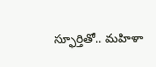స్ఫూర్తితో.. మహిళా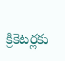క్రికెటర్లకు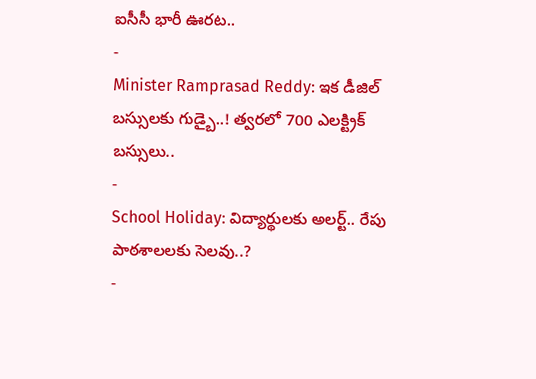ఐసీసీ భారీ ఊరట..
-
Minister Ramprasad Reddy: ఇక డీజిల్ బస్సులకు గుడ్బై..! త్వరలో 700 ఎలక్ట్రిక్ బస్సులు..
-
School Holiday: విద్యార్థులకు అలర్ట్.. రేపు పాఠశాలలకు సెలవు..?
-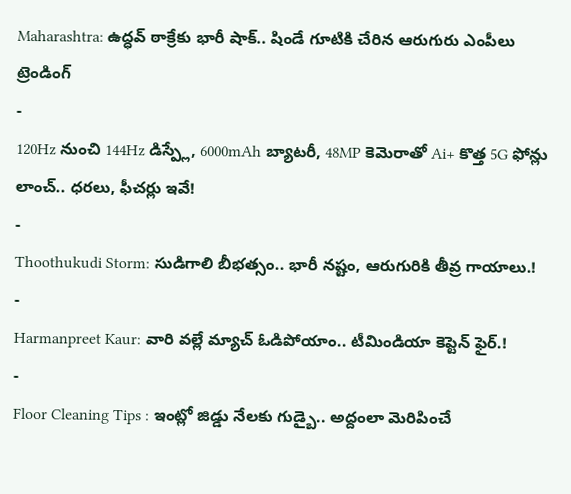Maharashtra: ఉద్ధవ్ ఠాక్రేకు భారీ షాక్.. షిండే గూటికి చేరిన ఆరుగురు ఎంపీలు
ట్రెండింగ్
-
120Hz నుంచి 144Hz డిస్ప్లే, 6000mAh బ్యాటరీ, 48MP కెమెరాతో Ai+ కొత్త 5G ఫోన్లు లాంచ్.. ధరలు, ఫీచర్లు ఇవే!
-
Thoothukudi Storm: సుడిగాలి బీభత్సం.. భారీ నష్టం, ఆరుగురికి తీవ్ర గాయాలు.!
-
Harmanpreet Kaur: వారి వల్లే మ్యాచ్ ఓడిపోయాం.. టీమిండియా కెప్టెన్ ఫైర్.!
-
Floor Cleaning Tips : ఇంట్లో జిడ్డు నేలకు గుడ్బై.. అద్దంలా మెరిపించే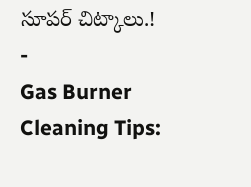సూపర్ చిట్కాలు.!
-
Gas Burner Cleaning Tips: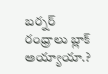బర్నర్ రంధ్రాలు బ్లాక్ అయ్యాయా.?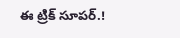ఈ ట్రిక్ సూపర్.!